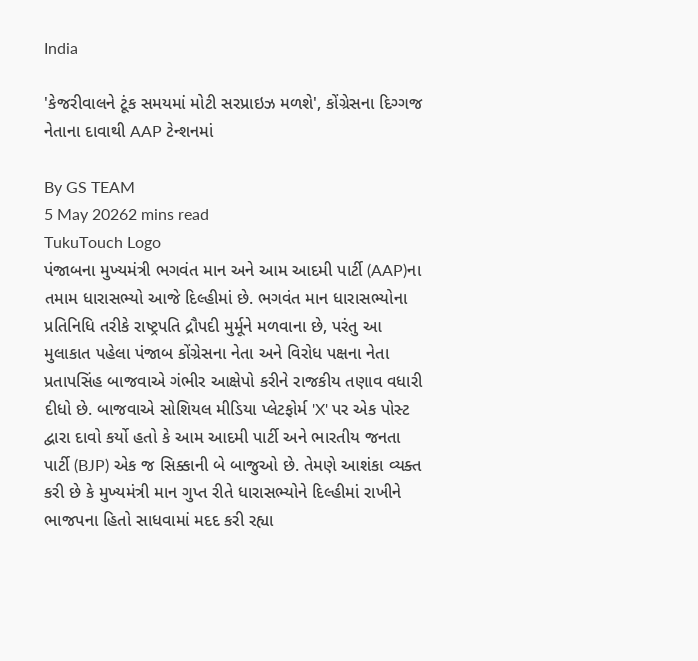India

'કેજરીવાલને ટૂંક સમયમાં મોટી સરપ્રાઇઝ મળશે', કોંગ્રેસના દિગ્ગજ નેતાના દાવાથી AAP ટેન્શનમાં

By GS TEAM
5 May 20262 mins read
TukuTouch Logo
પંજાબના મુખ્યમંત્રી ભગવંત માન અને આમ આદમી પાર્ટી (AAP)ના તમામ ધારાસભ્યો આજે દિલ્હીમાં છે. ભગવંત માન ધારાસભ્યોના પ્રતિનિધિ તરીકે રાષ્ટ્રપતિ દ્રૌપદી મુર્મૂને મળવાના છે, પરંતુ આ મુલાકાત પહેલા પંજાબ કોંગ્રેસના નેતા અને વિરોધ પક્ષના નેતા પ્રતાપસિંહ બાજવાએ ગંભીર આક્ષેપો કરીને રાજકીય તણાવ વધારી દીધો છે. બાજવાએ સોશિયલ મીડિયા પ્લેટફોર્મ 'X' પર એક પોસ્ટ દ્વારા દાવો કર્યો હતો કે આમ આદમી પાર્ટી અને ભારતીય જનતા પાર્ટી (BJP) એક જ સિક્કાની બે બાજુઓ છે. તેમણે આશંકા વ્યક્ત કરી છે કે મુખ્યમંત્રી માન ગુપ્ત રીતે ધારાસભ્યોને દિલ્હીમાં રાખીને ભાજપના હિતો સાધવામાં મદદ કરી રહ્યા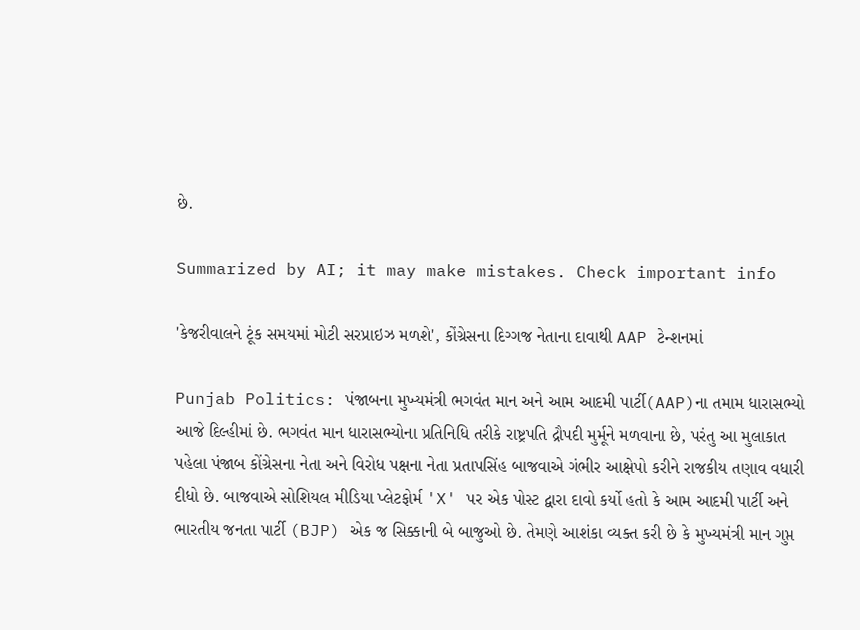છે.

Summarized by AI; it may make mistakes. Check important info

'કેજરીવાલને ટૂંક સમયમાં મોટી સરપ્રાઇઝ મળશે', કોંગ્રેસના દિગ્ગજ નેતાના દાવાથી AAP ટેન્શનમાં

Punjab Politics: પંજાબના મુખ્યમંત્રી ભગવંત માન અને આમ આદમી પાર્ટી(AAP)ના તમામ ધારાસભ્યો આજે દિલ્હીમાં છે. ભગવંત માન ધારાસભ્યોના પ્રતિનિધિ તરીકે રાષ્ટ્રપતિ દ્રૌપદી મુર્મૂને મળવાના છે, પરંતુ આ મુલાકાત પહેલા પંજાબ કોંગ્રેસના નેતા અને વિરોધ પક્ષના નેતા પ્રતાપસિંહ બાજવાએ ગંભીર આક્ષેપો કરીને રાજકીય તણાવ વધારી દીધો છે. બાજવાએ સોશિયલ મીડિયા પ્લેટફોર્મ 'X' પર એક પોસ્ટ દ્વારા દાવો કર્યો હતો કે આમ આદમી પાર્ટી અને ભારતીય જનતા પાર્ટી (BJP) એક જ સિક્કાની બે બાજુઓ છે. તેમણે આશંકા વ્યક્ત કરી છે કે મુખ્યમંત્રી માન ગુપ્ત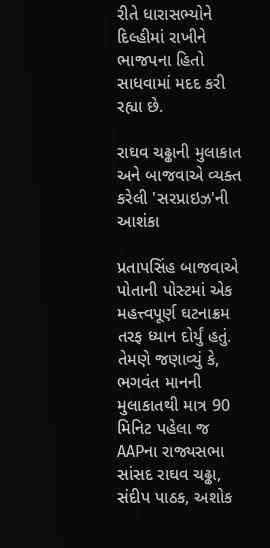રીતે ધારાસભ્યોને દિલ્હીમાં રાખીને ભાજપના હિતો સાધવામાં મદદ કરી રહ્યા છે.

રાઘવ ચઢ્ઢાની મુલાકાત અને બાજવાએ વ્યક્ત કરેલી 'સરપ્રાઇઝ'ની આશંકા

પ્રતાપસિંહ બાજવાએ પોતાની પોસ્ટમાં એક મહત્ત્વપૂર્ણ ઘટનાક્રમ તરફ ધ્યાન દોર્યું હતું. તેમણે જણાવ્યું કે, ભગવંત માનની મુલાકાતથી માત્ર 90 મિનિટ પહેલા જ AAPના રાજ્યસભા સાંસદ રાઘવ ચઢ્ઢા, સંદીપ પાઠક, અશોક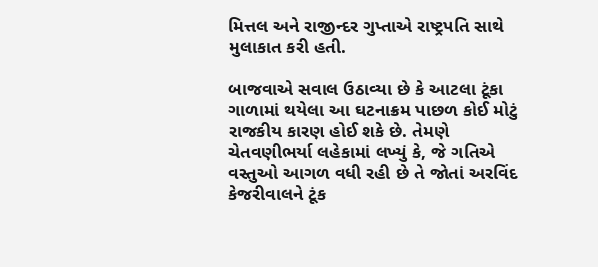મિત્તલ અને રાજીન્દર ગુપ્તાએ રાષ્ટ્રપતિ સાથે મુલાકાત કરી હતી.

બાજવાએ સવાલ ઉઠાવ્યા છે કે આટલા ટૂંકા ગાળામાં થયેલા આ ઘટનાક્રમ પાછળ કોઈ મોટું રાજકીય કારણ હોઈ શકે છે. તેમણે ચેતવણીભર્યા લહેકામાં લખ્યું કે, જે ગતિએ વસ્તુઓ આગળ વધી રહી છે તે જોતાં અરવિંદ કેજરીવાલને ટૂંક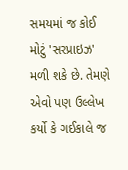સમયમાં જ કોઈ મોટું 'સરપ્રાઇઝ' મળી શકે છે. તેમણે એવો પણ ઉલ્લેખ કર્યો કે ગઈકાલે જ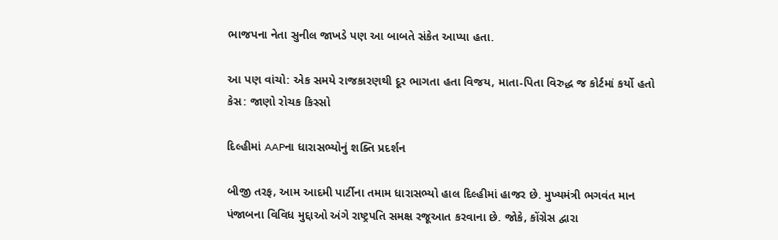ભાજપના નેતા સુનીલ જાખડે પણ આ બાબતે સંકેત આપ્યા હતા.

આ પણ વાંચો: એક સમયે રાજકારણથી દૂર ભાગતા હતા વિજય, માતા-પિતા વિરુદ્ધ જ કોર્ટમાં કર્યો હતો કેસ: જાણો રોચક કિસ્સો

દિલ્હીમાં AAPના ધારાસભ્યોનું શક્તિ પ્રદર્શન

બીજી તરફ, આમ આદમી પાર્ટીના તમામ ધારાસભ્યો હાલ દિલ્હીમાં હાજર છે. મુખ્યમંત્રી ભગવંત માન પંજાબના વિવિધ મુદ્દાઓ અંગે રાષ્ટ્રપતિ સમક્ષ રજૂઆત કરવાના છે. જોકે, કોંગ્રેસ દ્વારા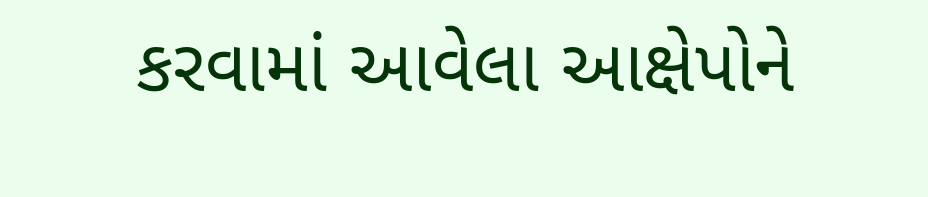કરવામાં આવેલા આક્ષેપોને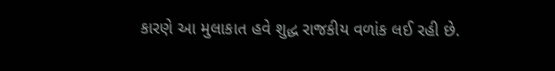કારણે આ મુલાકાત હવે શુદ્ધ રાજકીય વળાંક લઈ રહી છે.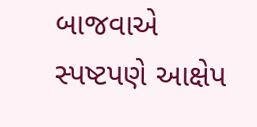બાજવાએ સ્પષ્ટપણે આક્ષેપ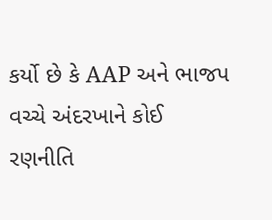કર્યો છે કે AAP અને ભાજપ વચ્ચે અંદરખાને કોઈ રણનીતિ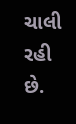ચાલી રહી છે.